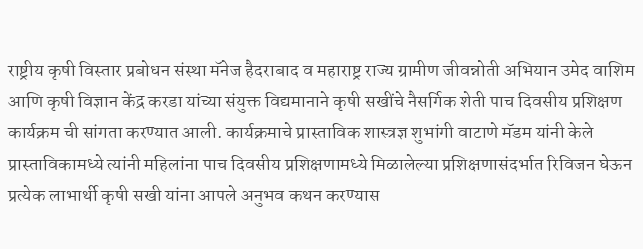राष्ट्रीय कृषी विस्तार प्रबोधन संस्था मॅनेज हैदराबाद व महाराष्ट्र राज्य ग्रामीण जीवन्नोती अभियान उमेद वाशिम आणि कृषी विज्ञान केंद्र करडा यांच्या संयुक्त विद्यमानाने कृषी सखींचे नैसर्गिक शेती पाच दिवसीय प्रशिक्षण कार्यक्रम ची सांगता करण्यात आली. कार्यक्रमाचे प्रास्ताविक शास्त्रज्ञ शुभांगी वाटाणे मॅडम यांनी केले प्रास्ताविकामध्ये त्यांनी महिलांना पाच दिवसीय प्रशिक्षणामध्ये मिळालेल्या प्रशिक्षणासंदर्भात रिविजन घेऊन प्रत्येक लाभार्थी कृषी सखी यांना आपले अनुभव कथन करण्यास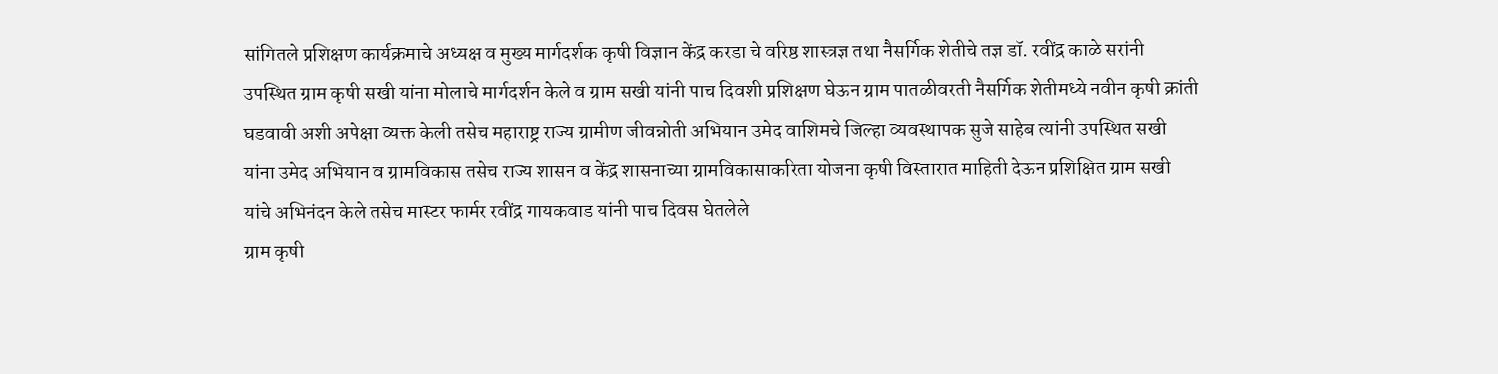सांगितले प्रशिक्षण कार्यक्रमाचे अध्यक्ष व मुख्य मार्गदर्शक कृषी विज्ञान केंद्र करडा चे वरिष्ठ शास्त्रज्ञ तथा नैसर्गिक शेतीचे तज्ञ डॉ. रवींद्र काळे सरांनी उपस्थित ग्राम कृषी सखी यांना मोलाचे मार्गदर्शन केले व ग्राम सखी यांनी पाच दिवशी प्रशिक्षण घेऊन ग्राम पातळीवरती नैसर्गिक शेतीमध्ये नवीन कृषी क्रांती घडवावी अशी अपेक्षा व्यक्त केली तसेच महाराष्ट्र राज्य ग्रामीण जीवन्नोती अभियान उमेद वाशिमचे जिल्हा व्यवस्थापक सुजे साहेब त्यांनी उपस्थित सखी यांना उमेद अभियान व ग्रामविकास तसेच राज्य शासन व केंद्र शासनाच्या ग्रामविकासाकरिता योजना कृषी विस्तारात माहिती देऊन प्रशिक्षित ग्राम सखी यांचे अभिनंदन केले तसेच मास्टर फार्मर रवींद्र गायकवाड यांनी पाच दिवस घेतलेले
ग्राम कृषी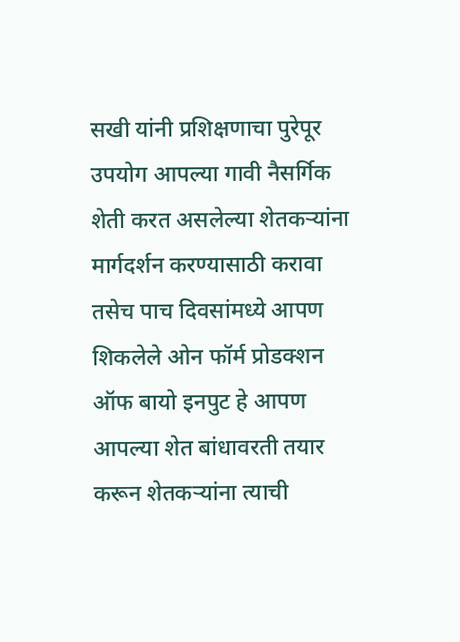सखी यांनी प्रशिक्षणाचा पुरेपूर उपयोग आपल्या गावी नैसर्गिक शेती करत असलेल्या शेतकऱ्यांना मार्गदर्शन करण्यासाठी करावा तसेच पाच दिवसांमध्ये आपण शिकलेले ओन फॉर्म प्रोडक्शन ऑफ बायो इनपुट हे आपण आपल्या शेत बांधावरती तयार करून शेतकऱ्यांना त्याची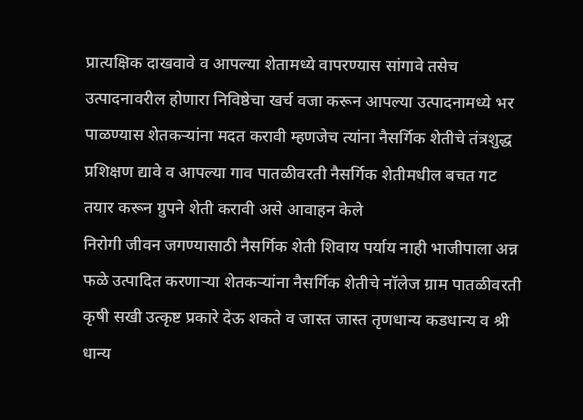प्रात्यक्षिक दाखवावे व आपल्या शेतामध्ये वापरण्यास सांगावे तसेच उत्पादनावरील होणारा निविष्ठेचा खर्च वजा करून आपल्या उत्पादनामध्ये भर पाळण्यास शेतकऱ्यांना मदत करावी म्हणजेच त्यांना नैसर्गिक शेतीचे तंत्रशुद्ध प्रशिक्षण द्यावे व आपल्या गाव पातळीवरती नैसर्गिक शेतीमधील बचत गट तयार करून ग्रुपने शेती करावी असे आवाहन केले
निरोगी जीवन जगण्यासाठी नैसर्गिक शेती शिवाय पर्याय नाही भाजीपाला अन्न फळे उत्पादित करणाऱ्या शेतकऱ्यांना नैसर्गिक शेतीचे नॉलेज ग्राम पातळीवरती कृषी सखी उत्कृष्ट प्रकारे देऊ शकते व जास्त जास्त तृणधान्य कडधान्य व श्री धान्य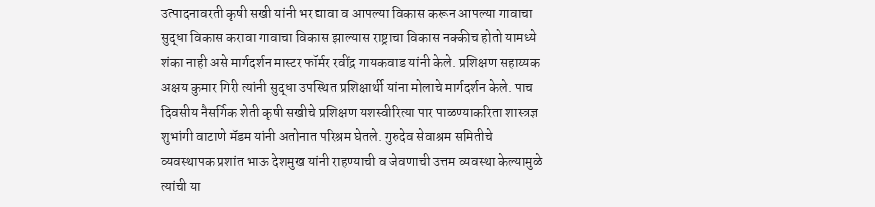उत्पादनावरती कृषी सखी यांनी भर द्यावा व आपल्या विकास करून आपल्या गावाचा सुद्धा विकास करावा गावाचा विकास झाल्यास राष्ट्राचा विकास नक्कीच होतो यामध्ये शंका नाही असे मार्गदर्शन मास्टर फॉर्मर रवींद्र गायकवाड यांनी केले. प्रशिक्षण सहाय्यक अक्षय कुमार गिरी त्यांनी सुद्धा उपस्थित प्रशिक्षार्थी यांना मोलाचे मार्गदर्शन केले. पाच दिवसीय नैसर्गिक शेती कृषी सखीचे प्रशिक्षण यशस्वीरित्या पार पाळण्याकरिता शास्त्रज्ञ शुभांगी वाटाणे मॅडम यांनी अतोनात परिश्रम घेतले. गुरुदेव सेवाश्रम समितीचे व्यवस्थापक प्रशांत भाऊ देशमुख यांनी राहण्याची व जेवणाची उत्तम व्यवस्था केल्यामुळे त्यांची या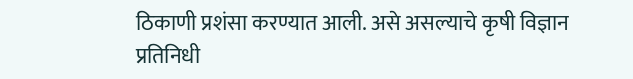ठिकाणी प्रशंसा करण्यात आली. असे असल्याचे कृषी विज्ञान प्रतिनिधी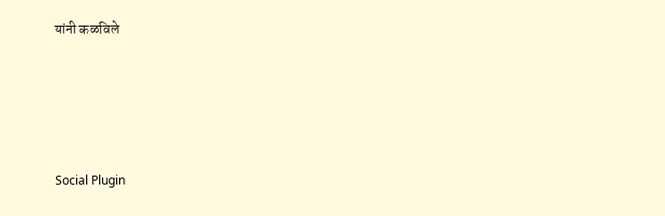यांनी कळविले





Social Plugin